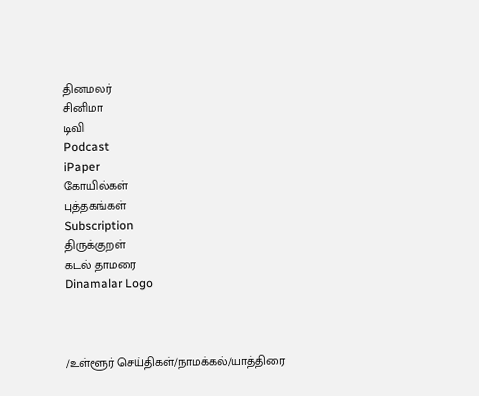தினமலர்
சினிமா
டிவி
Podcast
iPaper
கோயில்கள்
புத்தகங்கள்
Subscription
திருக்குறள்
கடல் தாமரை
Dinamalar Logo



/உள்ளூர் செய்திகள்/நாமக்கல்/யாத்திரை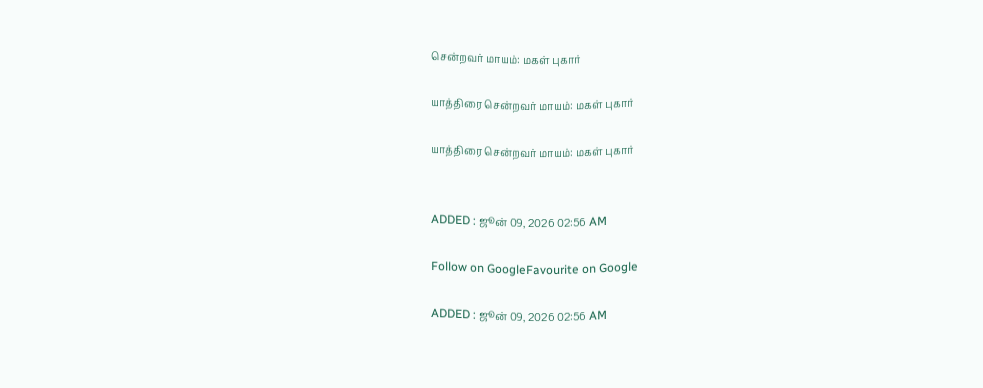சென்றவர் மாயம்: மகள் புகார்

யாத்திரை சென்றவர் மாயம்: மகள் புகார்

யாத்திரை சென்றவர் மாயம்: மகள் புகார்


ADDED : ஜூன் 09, 2026 02:56 AM

Follow on GoogleFavourite on Google

ADDED : ஜூன் 09, 2026 02:56 AM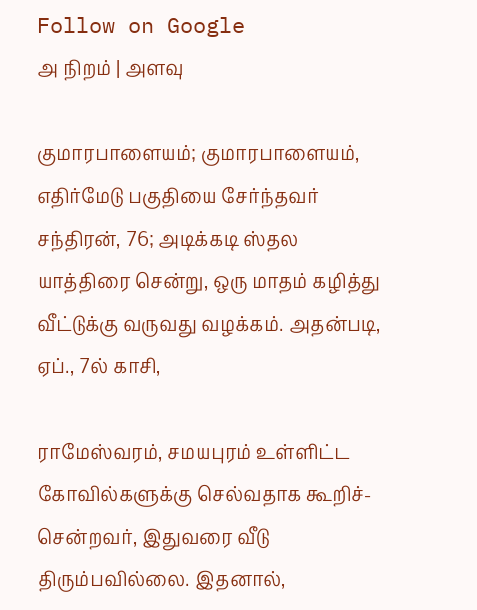Follow on Google
அ நிறம் | அளவு

குமாரபாளையம்; குமாரபாளையம், எதிர்மேடு பகுதியை சேர்ந்தவர் சந்திரன், 76; அடிக்கடி ஸ்தல யாத்திரை சென்று, ஒரு மாதம் கழித்து வீட்டுக்கு வருவது வழக்கம். அதன்படி, ஏப்., 7ல் காசி,

ராமேஸ்வரம், சமயபுரம் உள்ளிட்ட கோவில்களுக்கு செல்வதாக கூறிச்-சென்றவர், இதுவரை வீடு திரும்பவில்லை. இதனால்,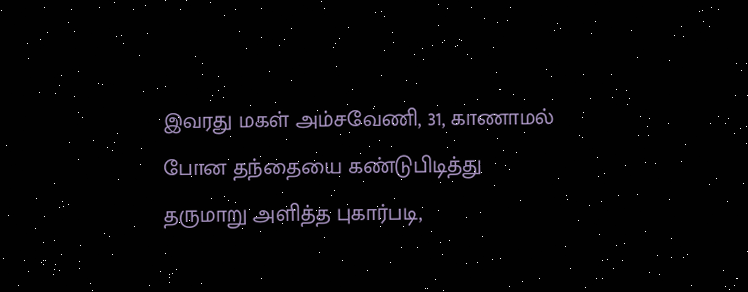இவரது மகள் அம்சவேணி, 31, காணாமல் போன தந்தையை கண்டுபிடித்து தருமாறு அளித்த புகார்படி,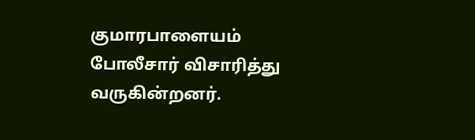குமாரபாளையம் போலீசார் விசாரித்து வருகின்றனர்.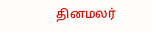தினமலர்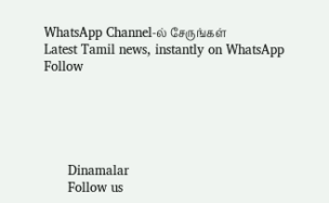WhatsApp Channel-ல் சேருங்கள்
Latest Tamil news, instantly on WhatsApp
Follow





      Dinamalar
      Follow us